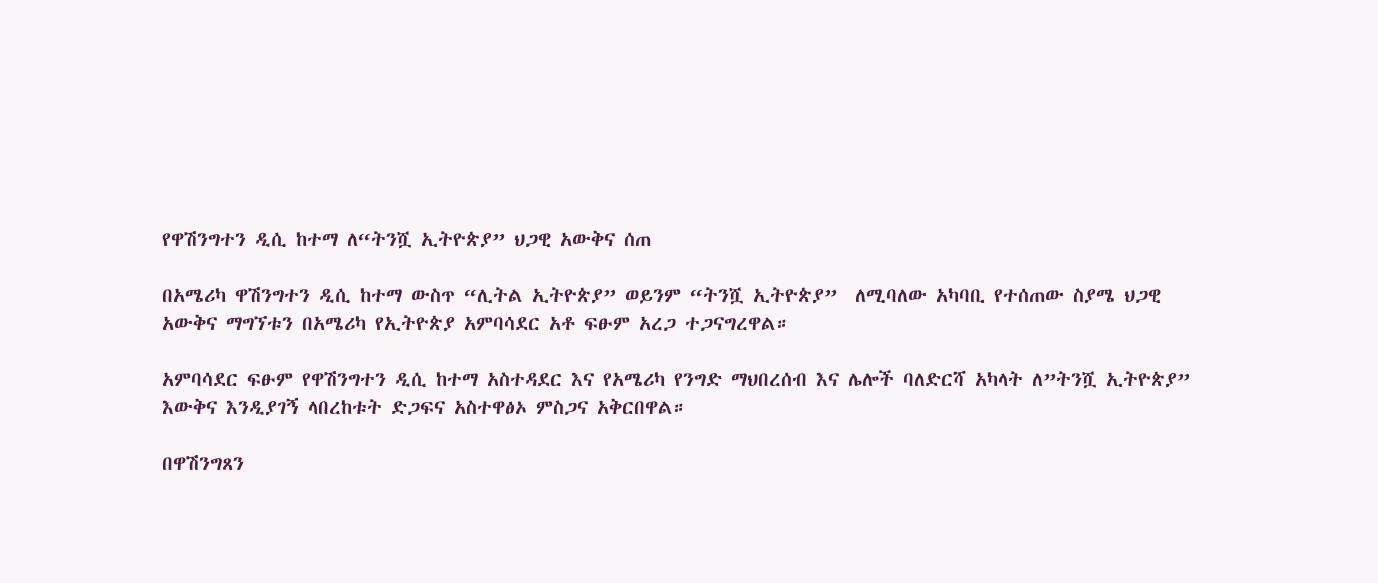የዋሽንግተን ዲሲ ከተማ ለ“ትንሿ ኢትዮጵያ” ህጋዊ አውቅና ሰጠ

በአሜሪካ ዋሽንግተን ዲሲ ከተማ ውስጥ “ሊትል ኢትዮጵያ” ወይንም “ትንሿ ኢትዮጵያ”  ለሚባለው አካባቢ የተሰጠው ስያሜ ህጋዊ አውቅና ማግኘቱን በአሜሪካ የኢትዮጵያ አምባሳደር አቶ ፍፁም አረጋ ተጋናግረዋል።

አምባሳደር ፍፁም የዋሽንግተን ዲሲ ከተማ አስተዳደር እና የአሜሪካ የንግድ ማህበረሰብ እና ሌሎች ባለድርሻ አካላት ለ”ትንሿ ኢትዮጵያ” እውቅና እንዲያገኝ ላበረከቱት ድጋፍና አስተዋፅኦ ምስጋና አቅርበዋል።

በዋሽንግጸን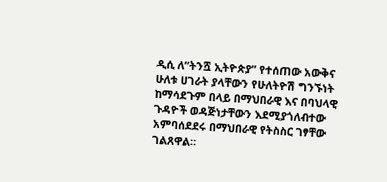ዲሲ ለ”ትንሿ ኢትዮጵያ” የተሰጠው አውቅና ሁለቱ ሀገራት ያላቸውን የሁለትዮሽ ግንኙነት ከማሳደጉም በላይ በማህበራዊ እና በባህላዊ ጉዳዮች ወዳጅነታቸውን እደሚያጎለብተው አምባሰደደሩ በማህበራዊ የትስስር ገፃቸው ገልጸዋል።